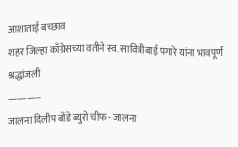आशाताई बच्छाव
शहर जिल्हा काँग्रेसच्या वतीने स्व. सावित्रीबाई पगारे यांना भावपूर्ण श्रद्धांजली
———–
जालना दिलीप बोंडे ब्युरो चीफ- जालना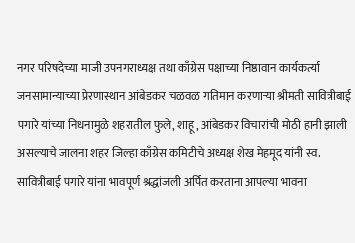नगर परिषदेच्या माजी उपनगराध्यक्ष तथा काँग्रेस पक्षाच्या निष्ठावान कार्यकर्त्या जनसामान्याच्या प्रेरणास्थान आंबेडकर चळवळ गतिमान करणाऱ्या श्रीमती सावित्रीबाई पगारे यांच्या निधनामुळे शहरातील फुले, शाहू , आंबेडकर विचारांची मोठी हानी झाली असल्याचे जालना शहर जिल्हा काँग्रेस कमिटीचे अध्यक्ष शेख मेहमूद यांनी स्व. सावित्रीबाई पगारे यांना भावपूर्ण श्रद्धांजली अर्पित करताना आपल्या भावना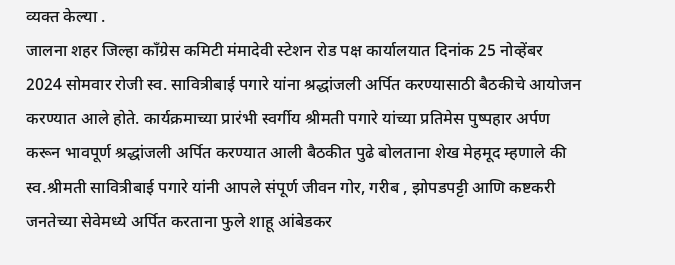व्यक्त केल्या .
जालना शहर जिल्हा काँग्रेस कमिटी मंमादेवी स्टेशन रोड पक्ष कार्यालयात दिनांक 25 नोव्हेंबर 2024 सोमवार रोजी स्व. सावित्रीबाई पगारे यांना श्रद्धांजली अर्पित करण्यासाठी बैठकीचे आयोजन करण्यात आले होते. कार्यक्रमाच्या प्रारंभी स्वर्गीय श्रीमती पगारे यांच्या प्रतिमेस पुष्पहार अर्पण करून भावपूर्ण श्रद्धांजली अर्पित करण्यात आली बैठकीत पुढे बोलताना शेख मेहमूद म्हणाले की स्व.श्रीमती सावित्रीबाई पगारे यांनी आपले संपूर्ण जीवन गोर, गरीब , झोपडपट्टी आणि कष्टकरी जनतेच्या सेवेमध्ये अर्पित करताना फुले शाहू आंबेडकर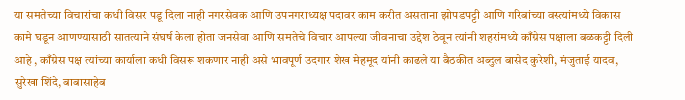या समतेच्या विचारांचा कधी विसर पडू दिला नाही नगरसेवक आणि उपनगराध्यक्ष पदावर काम करीत असताना झोपडपट्टी आणि गरिबांच्या वस्त्यांमध्ये विकास कामे घडून आणण्यासाठी सातत्याने संघर्ष केला होता जनसेवा आणि समतेचे विचार आपल्या जीवनाचा उद्देश ठेवून त्यांनी शहरांमध्ये काँग्रेस पक्षाला बळकट्टी दिली आहे , काँग्रेस पक्ष त्यांच्या कार्याला कधी विसरू शकणार नाही असे भावपूर्ण उदगार शेख मेहमूद यांनी काढले या बैठकीत अब्दुल बासेद कुरेशी, मंजुताई यादव, सुरेखा शिंदे, बाबासाहेब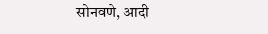सोनवणे, आदी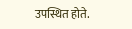उपस्थित होते.